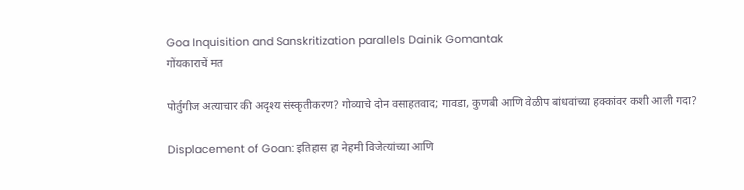Goa Inquisition and Sanskritization parallels Dainik Gomantak
गोंयकाराचें मत

पोर्तुगीज अत्याचार की अदृश्य संस्कृतीकरण? गोव्याचे दोन वसाहतवाद; गावडा, कुणबी आणि वेळीप बांधवांच्या हक्कांवर कशी आली गदा?

Displacement of Goan: इतिहास हा नेहमी विजेत्यांच्या आणि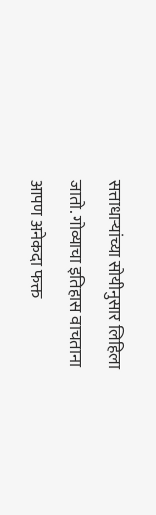सत्ताधाऱ्यांच्या सोयीनुसार लिहिला जातो. गोव्याचा इतिहास वाचताना आपण अनेकदा फक्त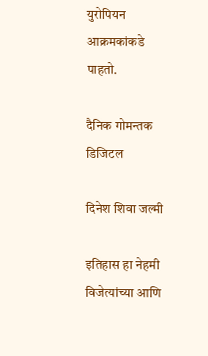युरोपियन आक्रमकांकडे पाहतो.

दैनिक गोमन्तक डिजिटल

दिनेश शिवा जल्मी

इतिहास हा नेहमी विजेत्यांच्या आणि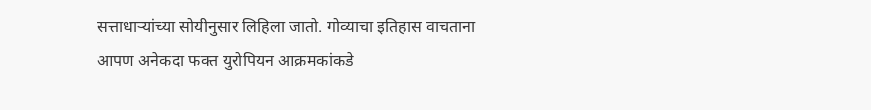सत्ताधाऱ्यांच्या सोयीनुसार लिहिला जातो. गोव्याचा इतिहास वाचताना आपण अनेकदा फक्त युरोपियन आक्रमकांकडे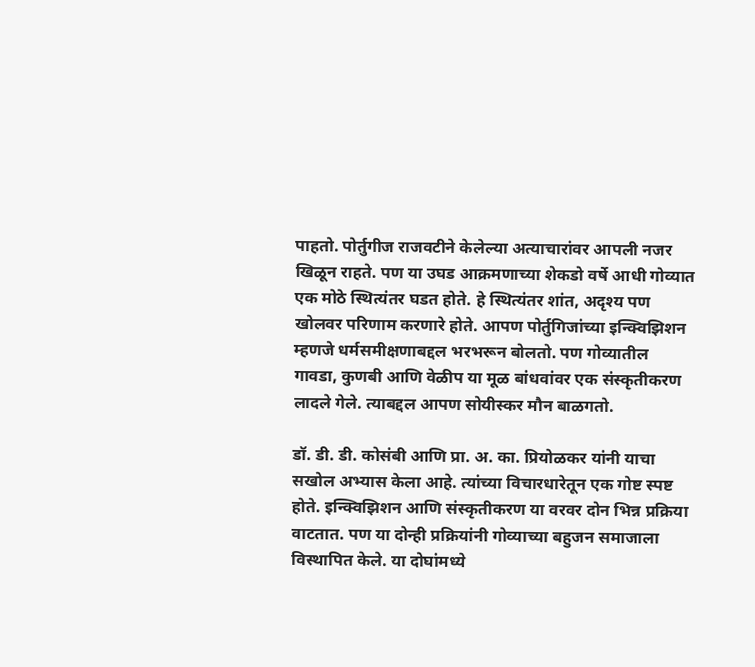पाहतो. पोर्तुगीज राजवटीने केलेल्या अत्याचारांवर आपली नजर खिळून राहते. पण या उघड आक्रमणाच्या शेकडो वर्षे आधी गोव्यात एक मोठे स्थित्यंतर घडत होते. हे स्थित्यंतर शांत, अदृश्य पण खोलवर परिणाम करणारे होते. आपण पोर्तुगिजांच्या इन्क्विझिशन म्हणजे धर्मसमीक्षणाबद्दल भरभरून बोलतो. पण गोव्यातील गावडा, कुणबी आणि वेळीप या मूळ बांधवांवर एक संस्कृतीकरण लादले गेले. त्याबद्दल आपण सोयीस्कर मौन बाळगतो.

डॉ. डी. डी. कोसंबी आणि प्रा. अ. का. प्रियोळकर यांनी याचा सखोल अभ्यास केला आहे. त्यांच्या विचारधारेतून एक गोष्ट स्पष्ट होते. इन्क्विझिशन आणि संस्कृतीकरण या वरवर दोन भिन्न प्रक्रिया वाटतात. पण या दोन्ही प्रक्रियांनी गोव्याच्या बहुजन समाजाला विस्थापित केले. या दोघांमध्ये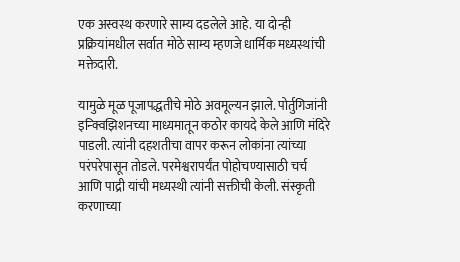एक अस्वस्थ करणारे साम्य दडलेले आहे. या दोन्ही प्रक्रियांमधील सर्वात मोठे साम्य म्हणजे धार्मिक मध्यस्थांची मक्तेदारी.

यामुळे मूळ पूजापद्धतीचे मोठे अवमूल्यन झाले. पोर्तुगिजांनी इन्क्विझिशनच्या माध्यमातून कठोर कायदे केले आणि मंदिरे पाडली. त्यांनी दहशतीचा वापर करून लोकांना त्यांच्या परंपरेपासून तोडले. परमेश्वरापर्यंत पोहोचण्यासाठी चर्च आणि पाद्री यांची मध्यस्थी त्यांनी सक्तीची केली. संस्कृती करणाच्या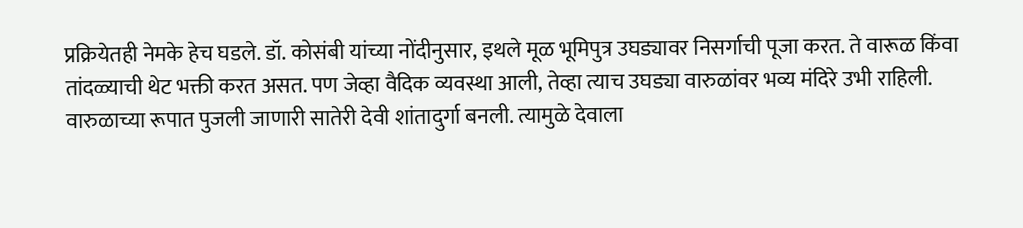प्रक्रियेतही नेमके हेच घडले. डॉ. कोसंबी यांच्या नोंदीनुसार, इथले मूळ भूमिपुत्र उघड्यावर निसर्गाची पूजा करत. ते वारूळ किंवा तांदळ्याची थेट भक्ती करत असत. पण जेव्हा वैदिक व्यवस्था आली, तेव्हा त्याच उघड्या वारुळांवर भव्य मंदिरे उभी राहिली. वारुळाच्या रूपात पुजली जाणारी सातेरी देवी शांतादुर्गा बनली. त्यामुळे देवाला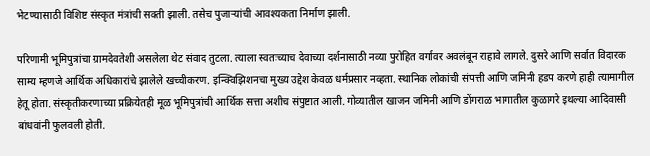भेटण्यासाठी विशिष्ट संस्कृत मंत्रांची सक्ती झाली. तसेच पुजाऱ्यांची आवश्यकता निर्माण झाली.

परिणामी भूमिपुत्रांचा ग्रामदेवतेशी असलेला थेट संवाद तुटला. त्याला स्वतःच्याच देवाच्या दर्शनासाठी नव्या पुरोहित वर्गावर अवलंबून राहावे लागले. दुसरे आणि सर्वात विदारक साम्य म्हणजे आर्थिक अधिकारांचे झालेले खच्चीकरण. इन्क्विझिशनचा मुख्य उद्देश केवळ धर्मप्रसार नव्हता. स्थानिक लोकांची संपत्ती आणि जमिनी हडप करणे हाही त्यामागील हेतू होता. संस्कृतीकरणाच्या प्रक्रियेतही मूळ भूमिपुत्रांची आर्थिक सत्ता अशीच संपुष्टात आली. गोव्यातील खाजन जमिनी आणि डोंगराळ भागातील कुळागरे इथल्या आदिवासी बांधवांनी फुलवली होती.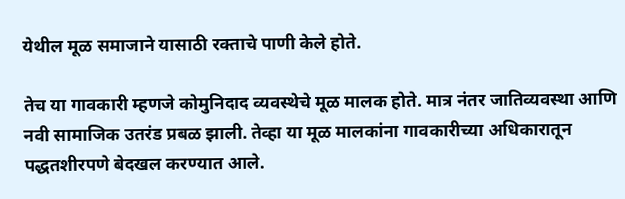येथील मूळ समाजाने यासाठी रक्ताचे पाणी केले होते.

तेच या गावकारी म्हणजे कोमुनिदाद व्यवस्थेचे मूळ मालक होते. मात्र नंतर जातिव्यवस्था आणि नवी सामाजिक उतरंड प्रबळ झाली. तेव्हा या मूळ मालकांना गावकारीच्या अधिकारातून पद्धतशीरपणे बेदखल करण्यात आले.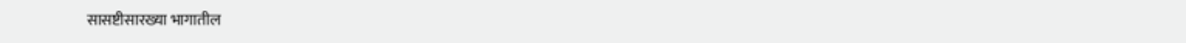सासष्टीसारख्या भागातील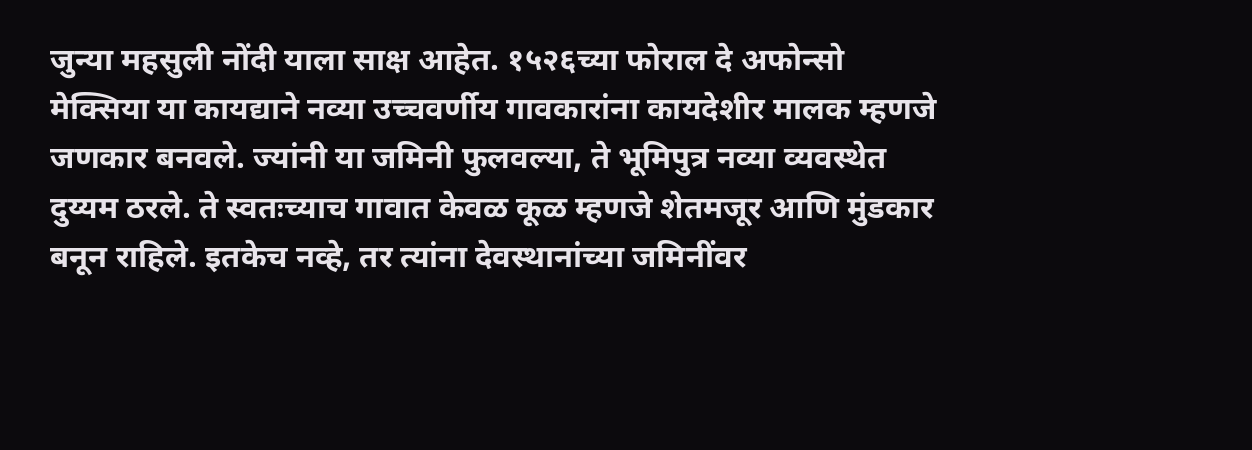जुन्या महसुली नोंदी याला साक्ष आहेत. १५२६च्या फोराल दे अफोन्सो मेक्सिया या कायद्याने नव्या उच्चवर्णीय गावकारांना कायदेशीर मालक म्हणजे जणकार बनवले. ज्यांनी या जमिनी फुलवल्या, ते भूमिपुत्र नव्या व्यवस्थेत दुय्यम ठरले. ते स्वतःच्याच गावात केवळ कूळ म्हणजे शेतमजूर आणि मुंडकार बनून राहिले. इतकेच नव्हे, तर त्यांना देवस्थानांच्या जमिनींवर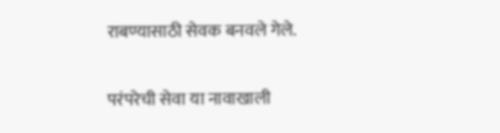राबण्यासाठी सेवक बनवले गेले.

परंपरेची सेवा या नावाखाली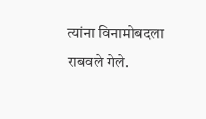त्यांना विनामोबदला राबवले गेले.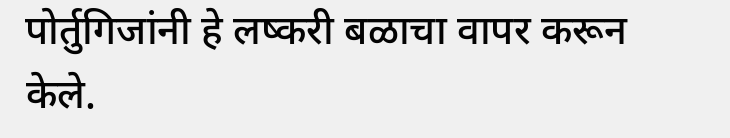पोर्तुगिजांनी हे लष्करी बळाचा वापर करून केले.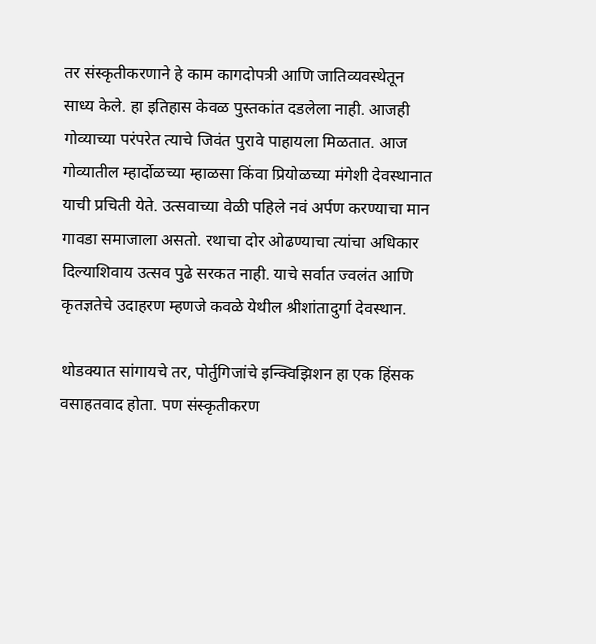तर संस्कृतीकरणाने हे काम कागदोपत्री आणि जातिव्यवस्थेतून साध्य केले. हा इतिहास केवळ पुस्तकांत दडलेला नाही. आजही गोव्याच्या परंपरेत त्याचे जिवंत पुरावे पाहायला मिळतात. आज गोव्यातील म्हार्दोळच्या म्हाळसा किंवा प्रियोळच्या मंगेशी देवस्थानात याची प्रचिती येते. उत्सवाच्या वेळी पहिले नवं अर्पण करण्याचा मान गावडा समाजाला असतो. रथाचा दोर ओढण्याचा त्यांचा अधिकार दिल्याशिवाय उत्सव पुढे सरकत नाही. याचे सर्वात ज्वलंत आणि कृतज्ञतेचे उदाहरण म्हणजे कवळे येथील श्रीशांतादुर्गा देवस्थान.

थोडक्यात सांगायचे तर, पोर्तुगिजांचे इन्क्विझिशन हा एक हिंसक वसाहतवाद होता. पण संस्कृतीकरण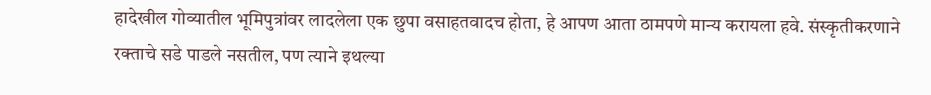हादेखील गोव्यातील भूमिपुत्रांवर लादलेला एक छुपा वसाहतवादच होता, हे आपण आता ठामपणे मान्य करायला हवे. संस्कृतीकरणाने रक्ताचे सडे पाडले नसतील, पण त्याने इथल्या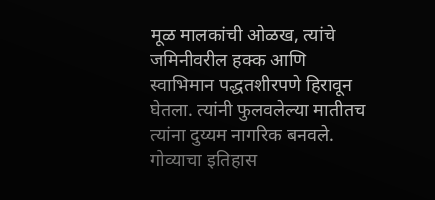मूळ मालकांची ओळख, त्यांचे जमिनीवरील हक्क आणि स्वाभिमान पद्धतशीरपणे हिरावून घेतला. त्यांनी फुलवलेल्या मातीतच त्यांना दुय्यम नागरिक बनवले. गोव्याचा इतिहास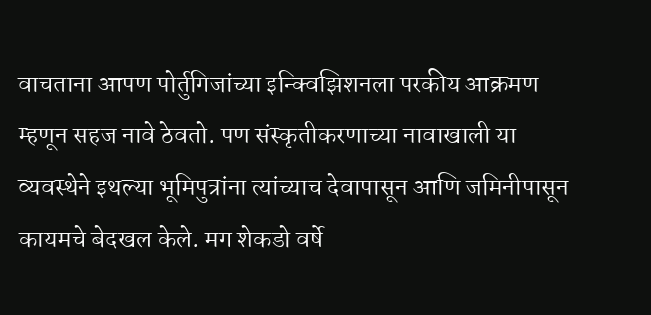वाचताना आपण पोर्तुगिजांच्या इन्क्विझिशनला परकीय आक्रमण म्हणून सहज नावे ठेवतो. पण संस्कृतीकरणाच्या नावाखाली या व्यवस्थेने इथल्या भूमिपुत्रांना त्यांच्याच देवापासून आणि जमिनीपासून कायमचे बेदखल केले. मग शेकडो वर्षे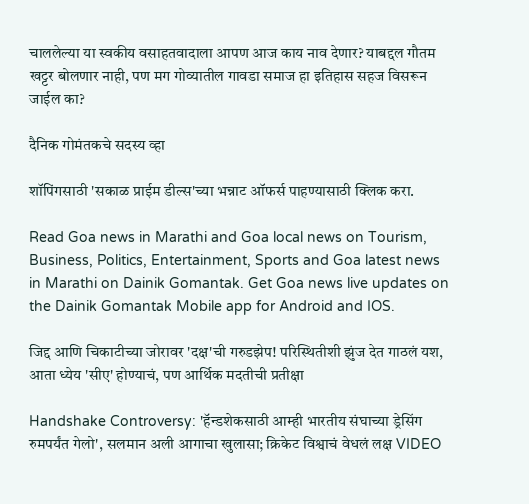चाललेल्या या स्वकीय वसाहतवादाला आपण आज काय नाव देणार? याबद्दल गौतम खट्टर बोलणार नाही, पण मग गोव्यातील गावडा समाज हा इतिहास सहज विसरून जाईल का?

दैनिक गोमंतकचे सदस्य व्हा

शॉपिंगसाठी 'सकाळ प्राईम डील्स'च्या भन्नाट ऑफर्स पाहण्यासाठी क्लिक करा.

Read Goa news in Marathi and Goa local news on Tourism, Business, Politics, Entertainment, Sports and Goa latest news in Marathi on Dainik Gomantak. Get Goa news live updates on the Dainik Gomantak Mobile app for Android and IOS.

जिद्द आणि चिकाटीच्या जोरावर 'दक्ष'ची गरुडझेप! परिस्थितीशी झुंज देत गाठलं यश, आता ध्येय 'सीए' होण्याचं, पण आर्थिक मदतीची प्रतीक्षा

Handshake Controversy: 'हॅन्डशेकसाठी आम्ही भारतीय संघाच्या ड्रेसिंग रुमपर्यंत गेलो', सलमान अली आगाचा खुलासा; क्रिकेट विश्वाचं वेधलं लक्ष VIDEO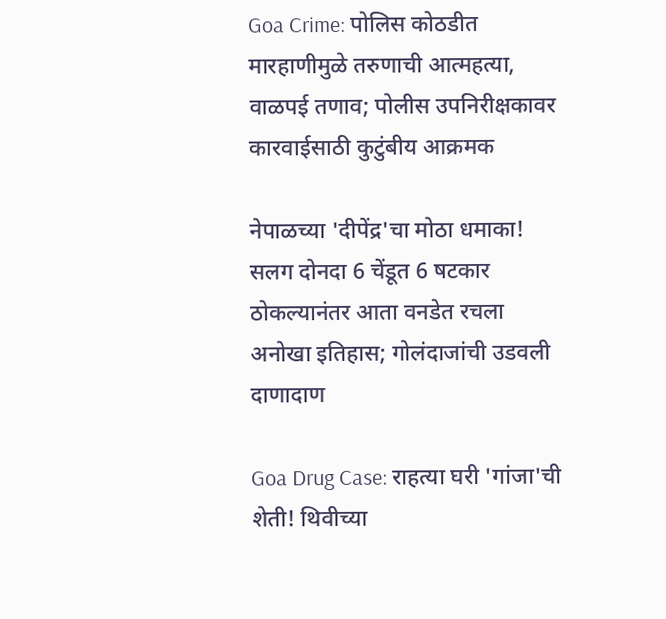Goa Crime: पोलिस कोठडीत मारहाणीमुळे तरुणाची आत्महत्या, वाळपई तणाव; पोलीस उपनिरीक्षकावर कारवाईसाठी कुटुंबीय आक्रमक

नेपाळच्या 'दीपेंद्र'चा मोठा धमाका! सलग दोनदा 6 चेंडूत 6 षटकार ठोकल्यानंतर आता वनडेत रचला अनोखा इतिहास; गोलंदाजांची उडवली दाणादाण

Goa Drug Case: राहत्या घरी 'गांजा'ची शेती! थिवीच्या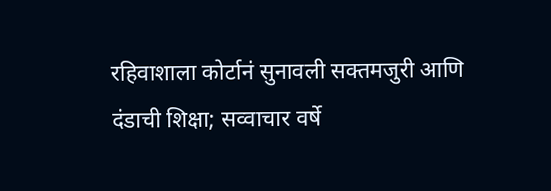रहिवाशाला कोर्टानं सुनावली सक्तमजुरी आणि दंडाची शिक्षा; सव्वाचार वर्षे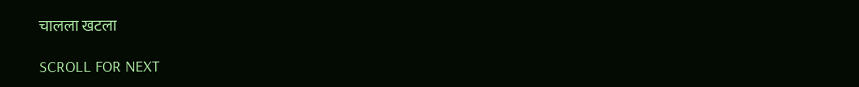चालला खटला

SCROLL FOR NEXT